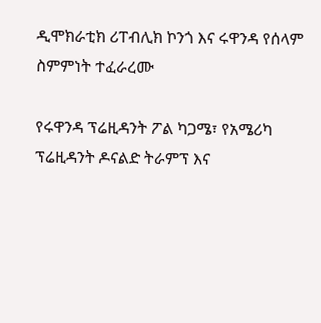ዲሞክራቲክ ሪፐብሊክ ኮንጎ እና ሩዋንዳ የሰላም ስምምነት ተፈራረሙ

የሩዋንዳ ፕሬዚዳንት ፖል ካጋሜ፣ የአሜሪካ ፕሬዚዳንት ዶናልድ ትራምፕ እና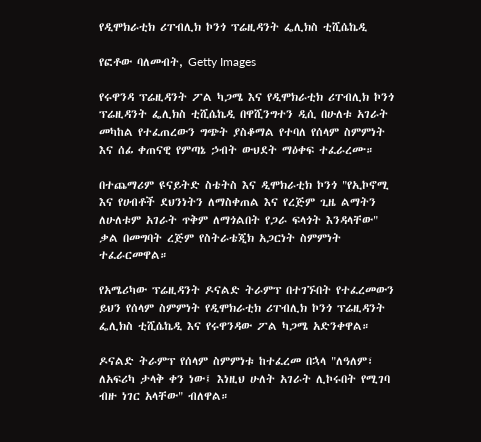የዲሞክራቲክ ሪፐብሊክ ኮንጎ ፕሬዚዳንት ፌሊክስ ቲሺሴኬዲ

የፎቶው ባለመብት, Getty Images

የሩዋንዳ ፕሬዚዳንት ፖል ካጋሜ እና የዲሞክራቲክ ሪፐብሊክ ኮንጎ ፕሬዚዳንት ፌሊክስ ቲሺሴኬዲ በዋሺንግተን ዲሲ በሁለቱ አገራት መካከል የተፈጠረውን ግጭት ያስቆማል የተባለ የሰላም ስምምነት እና ሰፊ ቀጠናዊ የምጣኔ ኃብት ውህደት ማዕቀፍ ተፈራረሙ።

በተጨማሪም ዩናይትድ ስቴትስ እና ዲሞክራቲክ ኮንጎ "የኢኮኖሚ እና የሀብቶች ደህንነትን ለማስቀጠል እና የረጅም ጊዜ ልማትን ለሁለቱም አገራት ጥቅም ለማጎልበት የጋራ ፍላጎት እንዳላቸው" ቃል በመግባት ረጅም የስትራቴጂክ አጋርነት ስምምነት ተፈራርመዋል።

የአሜሪካው ፕሬዚዳንት ዶናልድ ትራምፕ በተገኙበት የተፈረመውን ይህን የሰላም ስምምነት የዲሞክራቲክ ሪፐብሊክ ኮንጎ ፕሬዚዳንት ፌሊክስ ቲሺሴኬዲ እና የሩዋንዳው ፖል ካጋሜ አድንቀዋል።

ዶናልድ ትራምፕ የሰላም ስምምነቱ ከተፈረመ በኋላ "ለዓለም፣ ለአፍሪካ ታላቅ ቀን ነው፤ እነዚህ ሁለት አገራት ሊኮሩበት የሚገባ ብዙ ነገር አላቸው" ብለዋል።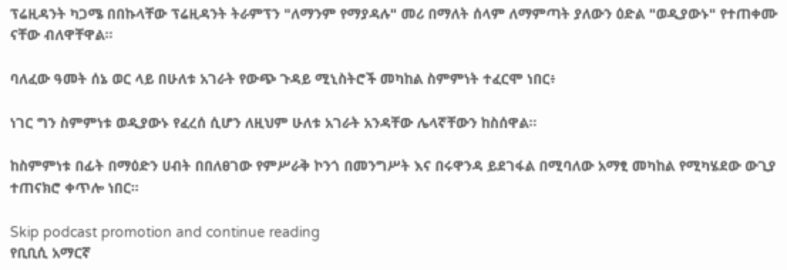ፕሬዚዳንት ካጋሜ በበኩላቸው ፕሬዚዳንት ትራምፕን "ለማንም የማያዳሉ" መሪ በማለት ሰላም ለማምጣት ያለውን ዕድል "ወዲያውኑ" የተጠቀሙ ናቸው ብለዋቸዋል።

ባለፈው ዓመት ሰኔ ወር ላይ በሁለቱ አገራት የውጭ ጉዳይ ሚኒስትሮች መካከል ስምምነት ተፈርሞ ነበር፥

ነገር ግን ስምምነቱ ወዲያውኑ የፈረሰ ሲሆን ለዚህም ሁለቱ አገራት አንዳቸው ሌላኛቸውን ከስሰዋል።

ከስምምነቱ በፊት በማዕድን ሀብት በበለፀገው የምሥራቅ ኮንጎ በመንግሥት እና በሩዋንዳ ይደገፋል በሚባለው አማፂ መካከል የሚካሄደው ውጊያ ተጠናክሮ ቀጥሎ ነበር።

Skip podcast promotion and continue reading
የቢቢሲ አማርኛ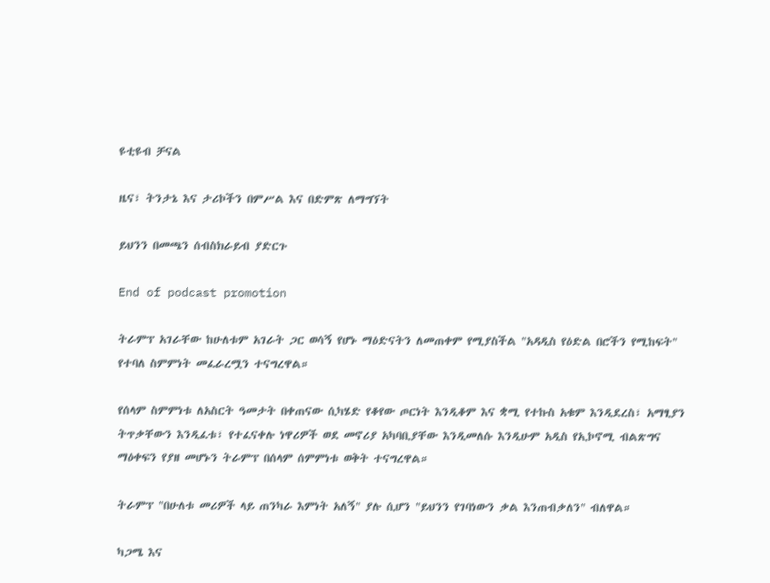ዩቲዩብ ቻናል

ዜና፣ ትንታኔ እና ታሪኮችን በምሥል እና በድምጽ ለማግኘት

ይህንን በመጫን ሰብስክራይብ ያድርጉ

End of podcast promotion

ትራምፕ አገራቸው ከሁለቱም አገራት ጋር ወሳኝ የሆኑ ማዕድናትን ለመጠቀም የሚያስችል "አዳዲስ የዕድል በሮችን የሚከፍት" የተባለ ስምምነት መፈራረሟን ተናግረዋል።

የሰላም ስምምነቱ ለአስርት ዓመታት በቀጠናው ሲካሄድ የቆየው ጦርነት እንዲቆም እና ቋሚ የተኩስ አቁም እንዲደረስ፣ አማፂያን ትጥቃቸውን እንዲፈቱ፣ የተፈናቀሉ ነዋሪዎች ወደ መኖሪያ አካባቢያቸው እንዲመለሱ እንዲሁም አዲስ የኢኮኖሚ ብልጽግና ማዕቀፍን የያዘ መሆኑን ትራምፕ በሰላም ሰምምነቱ ወቅት ተናግረዋል።

ትራምፕ "በሁለቱ መሪዎች ላይ ጠንካራ እምነት አለኝ" ያሉ ሲሆን "ይህንን የገባነውን ቃል እንጠብቃለን" ብለዋል።

ካጋሜ እና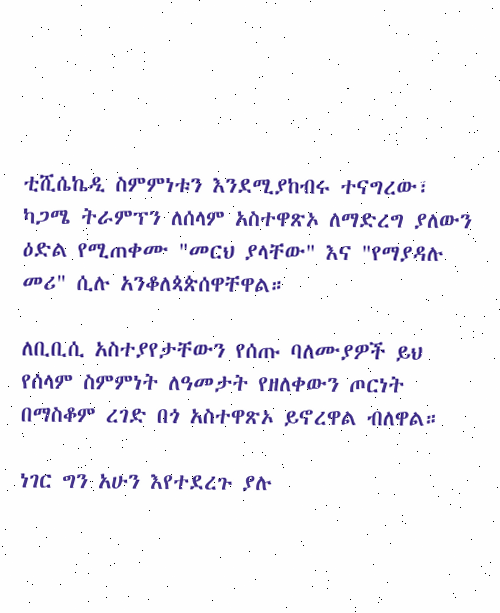ቲሺሴኬዲ ስምምነቱን እንደሚያከብሩ ተናግረው፣ ካጋሜ ትራምፕን ለሰላም አስተዋጽኦ ለማድረግ ያለውን ዕድል የሚጠቀሙ "መርህ ያላቸው" እና "የማያዳሉ መሪ" ሲሉ አንቆለጳጵሰዋቸዋል።

ለቢቢሲ አስተያየታቸውን የሰጡ ባለሙያዎች ይህ የሰላም ስምምነት ለዓመታት የዘለቀውን ጦርነት በማስቆም ረገድ በጎ አስተዋጽኦ ይኖረዋል ብለዋል።

ነገር ግን አሁን እየተደረጉ ያሉ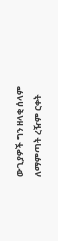ውጊያዎች ግን ዘላቂ ሰላም ለማምጣት ረዥም ርቀት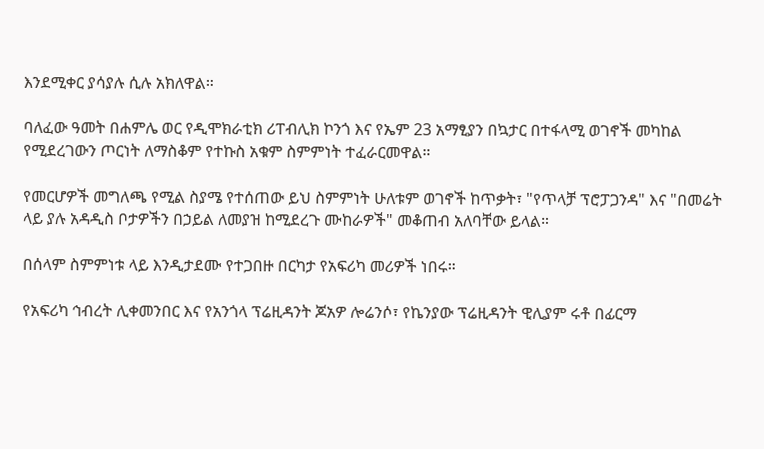እንደሚቀር ያሳያሉ ሲሉ አክለዋል።

ባለፈው ዓመት በሐምሌ ወር የዲሞክራቲክ ሪፐብሊክ ኮንጎ እና የኤም 23 አማፂያን በኳታር በተፋላሚ ወገኖች መካከል የሚደረገውን ጦርነት ለማስቆም የተኩስ አቁም ስምምነት ተፈራርመዋል።

የመርሆዎች መግለጫ የሚል ስያሜ የተሰጠው ይህ ስምምነት ሁለቱም ወገኖች ከጥቃት፣ "የጥላቻ ፕሮፓጋንዳ" እና "በመሬት ላይ ያሉ አዳዲስ ቦታዎችን በኃይል ለመያዝ ከሚደረጉ ሙከራዎች" መቆጠብ አለባቸው ይላል።

በሰላም ስምምነቱ ላይ እንዲታደሙ የተጋበዙ በርካታ የአፍሪካ መሪዎች ነበሩ።

የአፍሪካ ኅብረት ሊቀመንበር እና የአንጎላ ፕሬዚዳንት ጆአዎ ሎሬንሶ፣ የኬንያው ፕሬዚዳንት ዊሊያም ሩቶ በፊርማ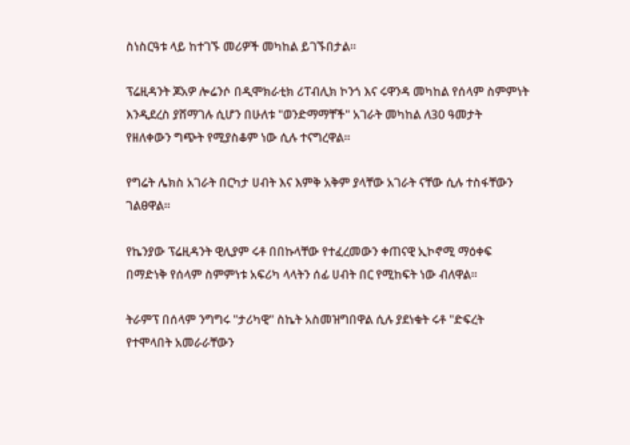ስነስርዓቱ ላይ ከተገኙ መሪዎች መካከል ይገኙበታል።

ፕሬዚዳንት ጆአዎ ሎሬንሶ በዲሞክራቲክ ሪፐብሊክ ኮንጎ እና ሩዋንዳ መካከል የሰላም ስምምነት እንዲደረስ ያሸማገሉ ሲሆን በሁለቱ "ወንድማማቸች" አገራት መካከል ለ30 ዓመታት የዘለቀውን ግጭት የሚያስቆም ነው ሲሉ ተናግረዋል።

የግሬት ሌክስ አገራት በርካታ ሀብት እና እምቅ አቅም ያላቸው አገራት ናቸው ሲሉ ተስፋቸውን ገልፀዋል።

የኬንያው ፕሬዚዳንት ዊሊያም ሩቶ በበኩላቸው የተፈረመውን ቀጠናዊ ኢኮኖሚ ማዕቀፍ በማድነቅ የሰላም ስምምነቱ አፍሪካ ላላትን ሰፊ ሀብት በር የሚከፍት ነው ብለዋል።

ትራምፕ በሰላም ንግግሩ "ታሪካዊ" ስኬት አስመዝግበዋል ሲሉ ያደነቁት ሩቶ "ድፍረት የተሞላበት አመራራቸውን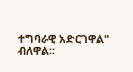ተግባራዊ አድርገዋል" ብለዋል።